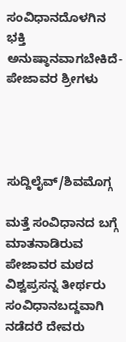ಸಂವಿಧಾನದೊಳಗಿನ ಭಕ್ತಿ ಅನುಷ್ಠಾನವಾಗಬೇಕಿದೆ-ಪೇಜಾವರ ಶ್ರೀಗಳು




ಸುದ್ದಿಲೈವ್/ಶಿವಮೊಗ್ಗ

ಮತ್ತೆ ಸಂವಿಧಾನದ ಬಗ್ಗೆ ಮಾತನಾಡಿರುವ ಪೇಜಾವರ ಮಠದ ವಿಶ್ವಪ್ರಸನ್ನ ತೀರ್ಥರು ಸಂವಿಧಾನಬದ್ದವಾಗಿ ನಡೆದರೆ ದೇವರು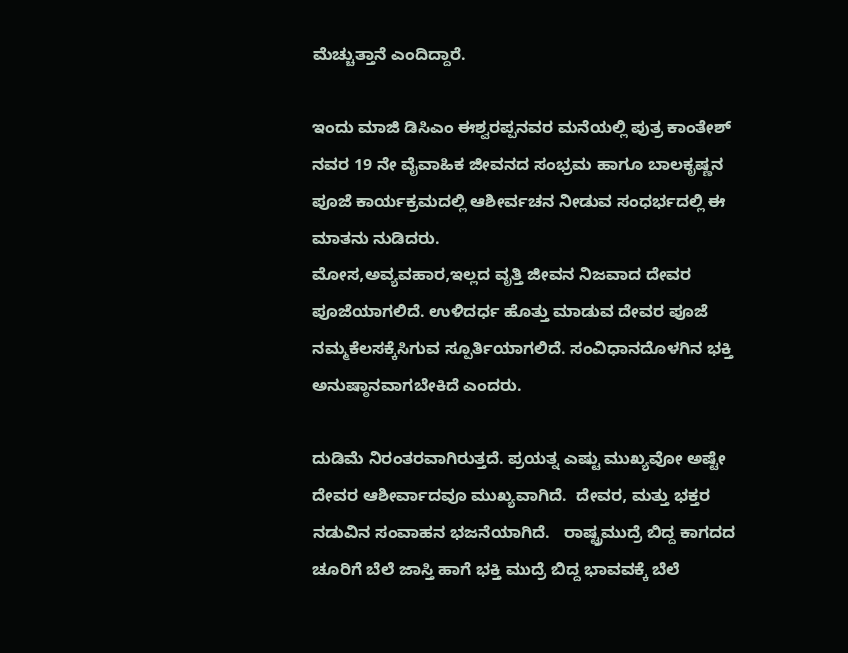ಮೆಚ್ಚುತ್ತಾನೆ ಎಂದಿದ್ದಾರೆ.

ಇಂದು ಮಾಜಿ ಡಿಸಿಎಂ ಈಶ್ವರಪ್ಪನವರ ಮನೆಯಲ್ಲಿ ಪುತ್ರ ಕಾಂತೇಶ್ ನವರ 19 ನೇ ವೈವಾಹಿಕ ಜೀವನದ ಸಂಭ್ರಮ ಹಾಗೂ ಬಾಲಕೃಷ್ಣನ ಪೂಜೆ ಕಾರ್ಯಕ್ರಮದಲ್ಲಿ ಆಶೀರ್ವಚನ ನೀಡುವ ಸಂಧರ್ಭದಲ್ಲಿ ಈ ಮಾತನು ನುಡಿದರು‌.
ಮೋಸ,ಅವ್ಯವಹಾರ,ಇಲ್ಲದ ವೃತ್ತಿ ಜೀವನ ನಿಜವಾದ ದೇವರ ಪೂಜೆಯಾಗಲಿದೆ. ಉಳಿದರ್ಧ ಹೊತ್ತು ಮಾಡುವ ದೇವರ ಪೂಜೆ ನಮ್ಮ‌ಕೆಲಸಕ್ಕೆಸಿಗುವ ಸ್ಪೂರ್ತಿಯಾಗಲಿದೆ. ಸಂವಿಧಾನದೊಳಗಿನ ಭಕ್ತಿ ಅನುಷ್ಠಾನವಾಗಬೇಕಿದೆ ಎಂದರು.

ದುಡಿಮೆ ನಿರಂತರವಾಗಿರುತ್ತದೆ. ಪ್ರಯತ್ನ ಎಷ್ಟು ಮುಖ್ಯವೋ ಅಷ್ಟೇ ದೇವರ ಆಶೀರ್ವಾದವೂ ಮುಖ್ಯವಾಗಿದೆ.  ದೇವರ, ಮತ್ತು ಭಕ್ತರ ನಡುವಿನ ಸಂವಾಹನ ಭಜನೆಯಾಗಿದೆ.   ರಾಷ್ಟ್ರಮುದ್ರೆ ಬಿದ್ದ ಕಾಗದದ ಚೂರಿಗೆ ಬೆಲೆ ಜಾಸ್ತಿ ಹಾಗೆ ಭಕ್ತಿ ಮುದ್ರೆ ಬಿದ್ದ ಭಾವವಕ್ಕೆ ಬೆಲೆ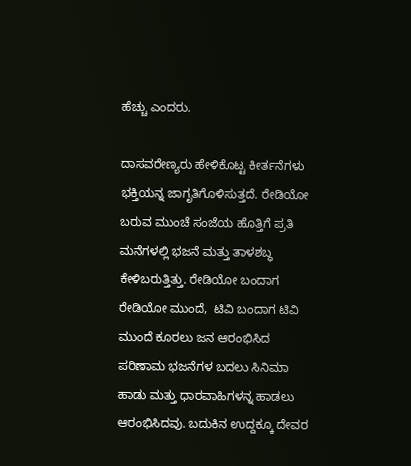ಹೆಚ್ಚು ಎಂದರು.

ದಾಸವರೇಣ್ಯರು ಹೇಳಿಕೊಟ್ಟ ಕೀರ್ತನೆಗಳು ಭಕ್ತಿಯನ್ನ ಜಾಗೃತಿಗೊಳಿಸುತ್ತದೆ. ರೇಡಿಯೋ ಬರುವ ಮುಂಚೆ ಸಂಜೆಯ ಹೊತ್ತಿಗೆ ಪ್ರತಿ ಮನೆಗಳಲ್ಲಿ ಭಜನೆ ಮತ್ತು ತಾಳಶಬ್ಧ ಕೇಳಿಬರುತ್ತಿತ್ತು. ರೇಡಿಯೋ ಬಂದಾಗ ರೇಡಿಯೋ ಮುಂದೆ,  ಟಿವಿ ಬಂದಾಗ ಟಿವಿ ಮುಂದೆ ಕೂರಲು ಜನ ಆರಂಭಿಸಿದ ಪರಿಣಾಮ ಭಜನೆಗಳ ಬದಲು ಸಿನಿಮಾ ಹಾಡು ಮತ್ತು ಧಾರವಾಹಿಗಳನ್ನ ಹಾಡಲು ಆರಂಭಿಸಿದವು. ಬದುಕಿನ ಉದ್ದಕ್ಕೂ ದೇವರ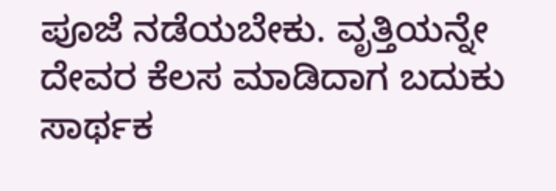ಪೂಜೆ ನಡೆಯಬೇಕು. ವೃತ್ತಿಯನ್ನೇ ದೇವರ ಕೆಲಸ ಮಾಡಿದಾಗ ಬದುಕು ಸಾರ್ಥಕ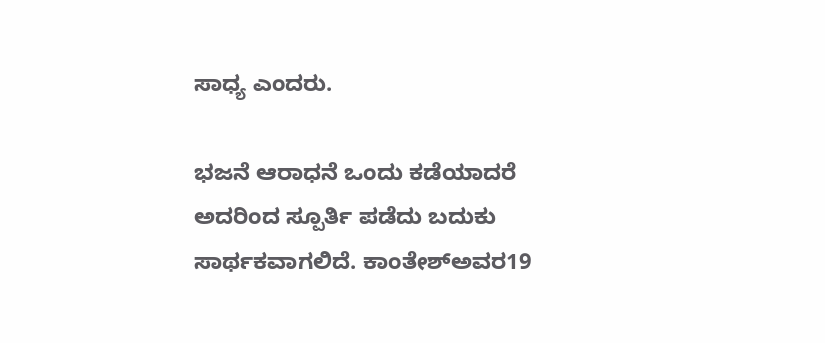ಸಾಧ್ಯ ಎಂದರು.

ಭಜನೆ ಆರಾಧನೆ ಒಂದು ಕಡೆಯಾದರೆ ಅದರಿಂದ ಸ್ಪೂರ್ತಿ ಪಡೆದು ಬದುಕು ಸಾರ್ಥಕವಾಗಲಿದೆ. ಕಾಂತೇಶ್ಅವರ19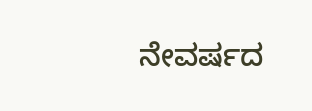ನೇವರ್ಷದ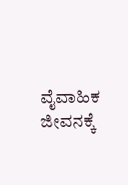ವೈವಾಹಿಕ ಜೀವನಕ್ಕೆ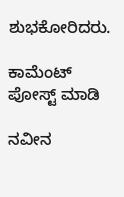ಶುಭಕೋರಿದರು.

ಕಾಮೆಂಟ್‌‌ ಪೋಸ್ಟ್‌ ಮಾಡಿ

ನವೀನ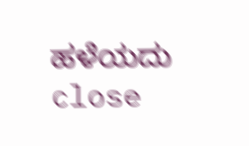ಹಳೆಯದು
close